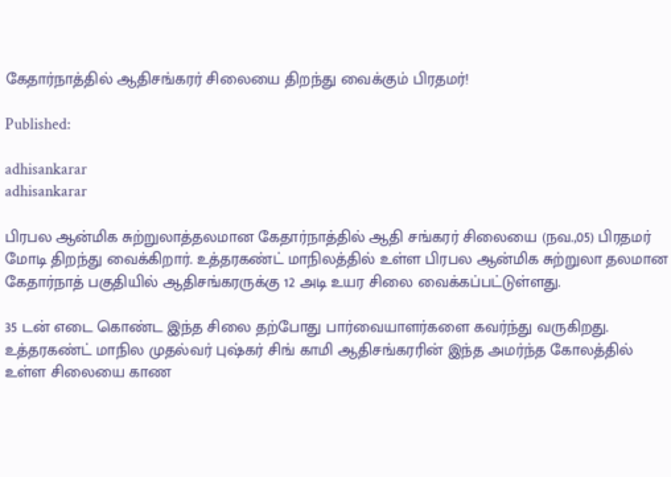கேதார்நாத்தில் ஆதிசங்கரர் சிலையை திறந்து வைக்கும் பிரதமர்!

Published:

adhisankarar
adhisankarar

பிரபல ஆன்மிக சுற்றுலாத்தலமான கேதார்நாத்தில் ஆதி சங்கரர் சிலையை (நவ.,05) பிரதமர் மோடி திறந்து வைக்கிறார். உத்தரகண்ட் மாநிலத்தில் உள்ள பிரபல ஆன்மிக சுற்றுலா தலமான கேதார்நாத் பகுதியில் ஆதிசங்கரருக்கு 12 அடி உயர சிலை வைக்கப்பட்டுள்ளது.

35 டன் எடை கொண்ட இந்த சிலை தற்போது பார்வையாளர்களை கவர்ந்து வருகிறது. உத்தரகண்ட் மாநில முதல்வர் புஷ்கர் சிங் காமி ஆதிசங்கரரின் இந்த அமர்ந்த கோலத்தில் உள்ள சிலையை காண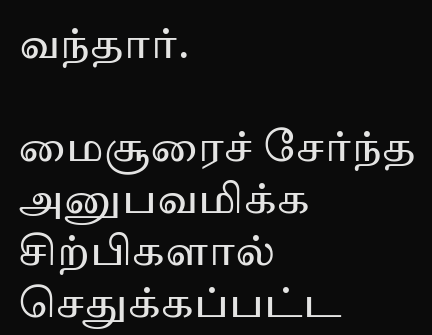வந்தார்.

மைசூரைச் சேர்ந்த அனுபவமிக்க சிற்பிகளால் செதுக்கப்பட்ட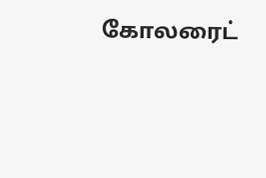கோலரைட்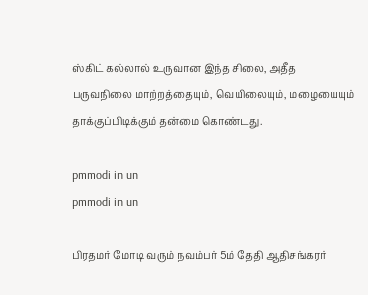ஸ்கிட் கல்லால் உருவான இந்த சிலை, அதீத பருவநிலை மாற்றத்தையும், வெயிலையும், மழையையும் தாக்குப்பிடிக்கும் தன்மை கொண்டது.

pmmodi in un
pmmodi in un

பிரதமர் மோடி வரும் நவம்பர் 5ம் தேதி ஆதிசங்கரர்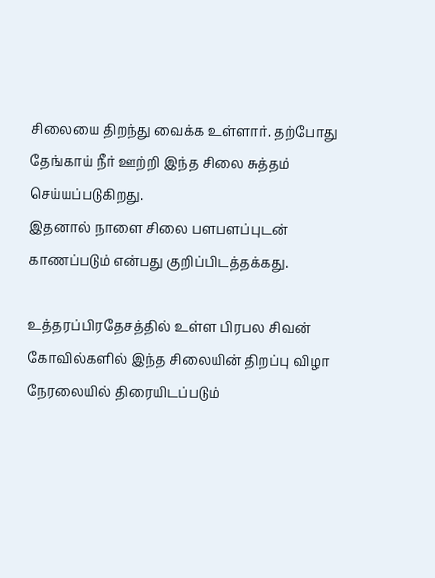சிலையை திறந்து வைக்க உள்ளார். தற்போது தேங்காய் நீர் ஊற்றி இந்த சிலை சுத்தம் செய்யப்படுகிறது.
இதனால் நாளை சிலை பளபளப்புடன் காணப்படும் என்பது குறிப்பிடத்தக்கது.

உத்தரப்பிரதேசத்தில் உள்ள பிரபல சிவன் கோவில்களில் இந்த சிலையின் திறப்பு விழா நேரலையில் திரையிடப்படும்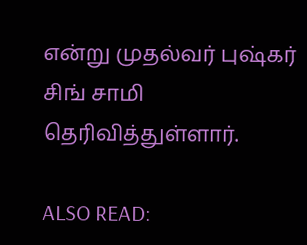என்று முதல்வர் புஷ்கர் சிங் சாமி தெரிவித்துள்ளார்.

ALSO READ: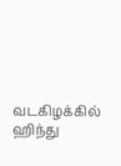வடகிழக்கில் ஹிந்து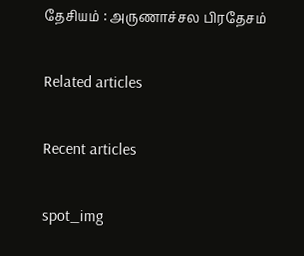தேசியம் : அருணாச்சல பிரதேசம்

Related articles

Recent articles

spot_img